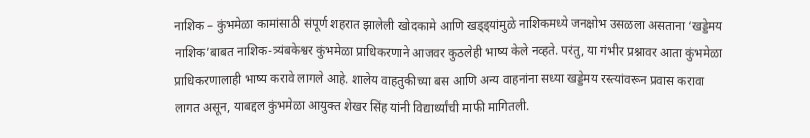नाशिक – कुंभमेळा कामांसाठी संपूर्ण शहरात झालेली खोदकामे आणि खड्ड्यांमुळे नाशिकमध्ये जनक्षोभ उसळला असताना ‘खड्डेमय नाशिक’बाबत नाशिक-त्र्यंबकेश्वर कुंभमेळा प्राधिकरणाने आजवर कुठलेही भाष्य केले नव्हते. परंतु, या गंभीर प्रश्नावर आता कुंभमेळा प्राधिकरणालाही भाष्य करावे लागले आहे. शालेय वाहतुकीच्या बस आणि अन्य वाहनांना सध्या खड्डेमय रस्त्यांवरून प्रवास करावा लागत असून, याबद्दल कुंभमेळा आयुक्त शेखर सिंह यांनी विद्यार्थ्यांची माफी मागितली.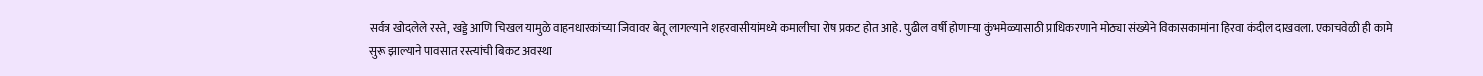सर्वत्र खोदलेले रस्ते, खड्डे आणि चिखल यामुळे वाहनधारकांच्या जिवावर बेतू लागल्याने शहरवासीयांमध्ये कमालीचा रोष प्रकट होत आहे. पुढील वर्षी होणाऱ्या कुंभमेळ्यासाठी प्राधिकरणाने मोठ्या संख्येने विकासकामांना हिरवा कंदील दाखवला. एकाचवेळी ही कामे सुरू झाल्याने पावसात रस्त्यांची बिकट अवस्था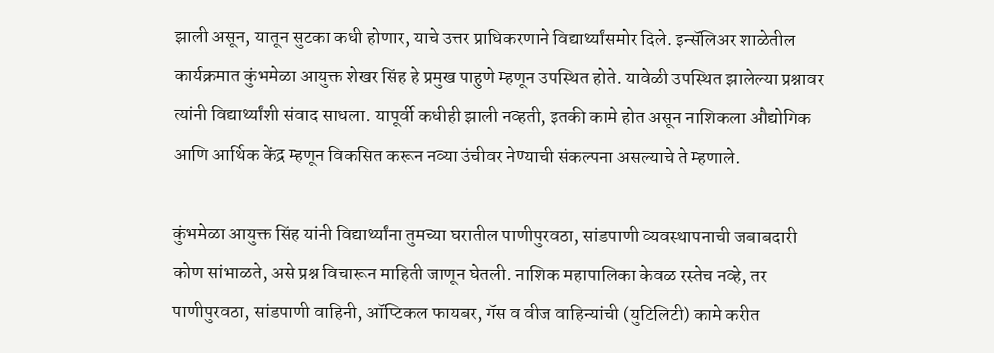झाली असून, यातून सुटका कधी होणार, याचे उत्तर प्राधिकरणाने विद्यार्थ्यांसमोर दिले. इन्सॅलिअर शाळेतील कार्यक्रमात कुंभमेळा आयुक्त शेखर सिंह हे प्रमुख पाहुणे म्हणून उपस्थित होते. यावेळी उपस्थित झालेल्या प्रश्नावर त्यांनी विद्यार्थ्यांशी संवाद साधला. यापूर्वी कधीही झाली नव्हती, इतकी कामे होत असून नाशिकला औद्योगिक आणि आर्थिक केंद्र म्हणून विकसित करून नव्या उंचीवर नेण्याची संकल्पना असल्याचे ते म्हणाले.

कुंभमेळा आयुक्त सिंह यांनी विद्यार्थ्यांना तुमच्या घरातील पाणीपुरवठा, सांडपाणी व्यवस्थापनाची जबाबदारी कोण सांभाळते, असे प्रश्न विचारून माहिती जाणून घेतली. नाशिक महापालिका केवळ रस्तेच नव्हे, तर पाणीपुरवठा, सांडपाणी वाहिनी, ऑप्टिकल फायबर, गॅस व वीज वाहिन्यांची (युटिलिटी) कामे करीत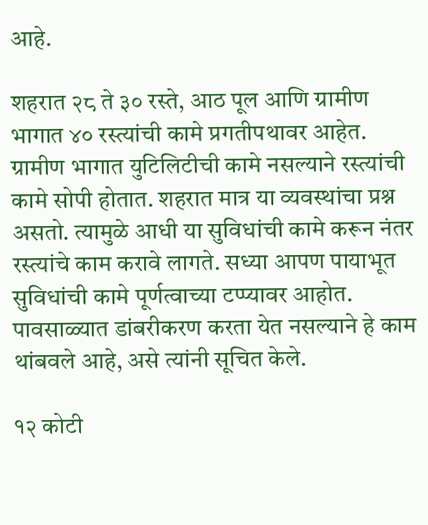आहे.

शहरात २८ ते ३० रस्ते, आठ पूल आणि ग्रामीण भागात ४० रस्त्यांची कामे प्रगतीपथावर आहेत. ग्रामीण भागात युटिलिटीची कामे नसल्याने रस्त्यांची कामे सोपी होतात. शहरात मात्र या व्यवस्थांचा प्रश्न असतो. त्यामुळे आधी या सुविधांची कामे करून नंतर रस्त्यांचे काम करावे लागते. सध्या आपण पायाभूत सुविधांची कामे पूर्णत्वाच्या टप्प्यावर आहोत. पावसाळ्यात डांबरीकरण करता येत नसल्याने हे काम थांबवले आहे, असे त्यांनी सूचित केले.

१२ कोटी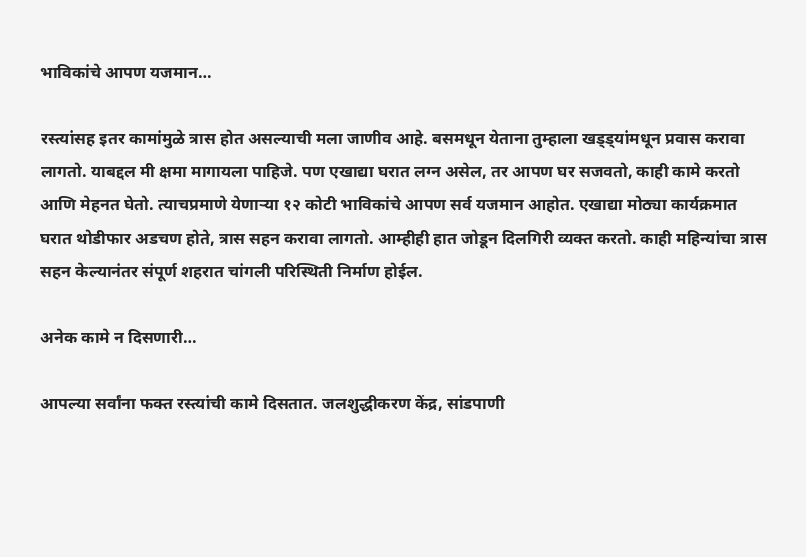भाविकांचे आपण यजमान…

रस्त्यांसह इतर कामांमुळे त्रास होत असल्याची मला जाणीव आहे. बसमधून येताना तुम्हाला खड्ड्यांमधून प्रवास करावा लागतो. याबद्दल मी क्षमा मागायला पाहिजे. पण एखाद्या घरात लग्न असेल, तर आपण घर सजवतो, काही कामे करतो आणि मेहनत घेतो. त्याचप्रमाणे येणाऱ्या १२ कोटी भाविकांचे आपण सर्व यजमान आहोत. एखाद्या मोठ्या कार्यक्रमात घरात थोडीफार अडचण होते, त्रास सहन करावा लागतो. आम्हीही हात जोडून दिलगिरी व्यक्त करतो. काही महिन्यांचा त्रास सहन केल्यानंतर संपूर्ण शहरात चांगली परिस्थिती निर्माण होईल.

अनेक कामे न दिसणारी…

आपल्या सर्वांना फक्त रस्त्यांची कामे दिसतात. जलशुद्धीकरण केंद्र, सांडपाणी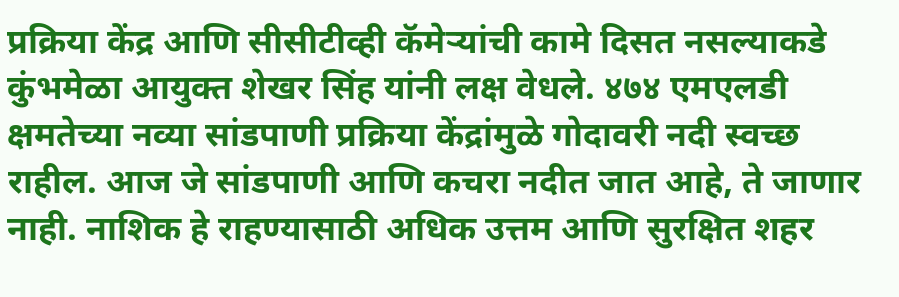प्रक्रिया केंद्र आणि सीसीटीव्ही कॅमेऱ्यांची कामे दिसत नसल्याकडे कुंभमेळा आयुक्त शेखर सिंह यांनी लक्ष वेधले. ४७४ एमएलडी क्षमतेच्या नव्या सांडपाणी प्रक्रिया केंद्रांमुळे गोदावरी नदी स्वच्छ राहील. आज जे सांडपाणी आणि कचरा नदीत जात आहे, ते जाणार नाही. नाशिक हे राहण्यासाठी अधिक उत्तम आणि सुरक्षित शहर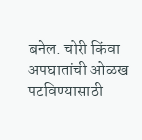बनेल. चोरी किंवा अपघातांची ओळख पटविण्यासाठी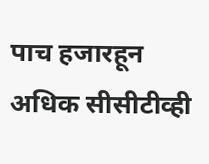पाच हजारहून अधिक सीसीटीव्ही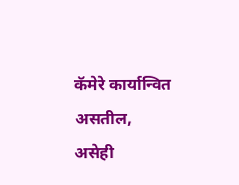कॅमेरे कार्यान्वित असतील, असेही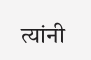त्यांनी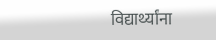विद्यार्थ्यांना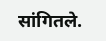सांगितले.